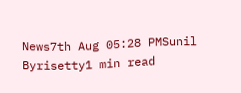News7th Aug 05:28 PMSunil Byrisetty1 min read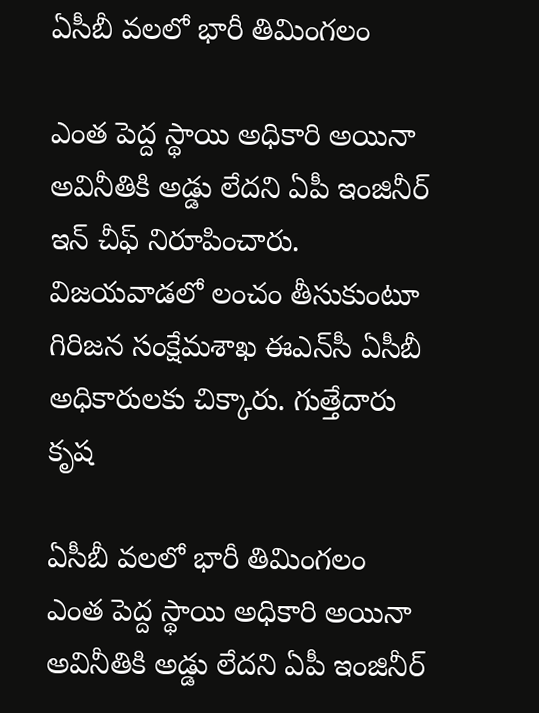ఏసీబీ వలలో భారీ తిమింగలం

ఎంత పెద్ద స్థాయి అధికారి అయినా అవినీతికి అడ్డు లేదని ఏపీ ఇంజినీర్ ఇన్ చీఫ్ నిరూపించారు. విజయవాడలో లంచం తీసుకుంటూ గిరిజన సంక్షేమశాఖ ఈఎన్‌సీ ఏసీబీ అధికారులకు చిక్కారు. గుత్తేదారు కృష

ఏసీబీ వలలో భారీ తిమింగలం
ఎంత పెద్ద స్థాయి అధికారి అయినా అవినీతికి అడ్డు లేదని ఏపీ ఇంజినీర్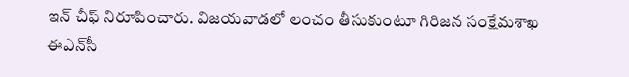ఇన్ చీఫ్ నిరూపించారు. విజయవాడలో లంచం తీసుకుంటూ గిరిజన సంక్షేమశాఖ ఈఎన్‌సీ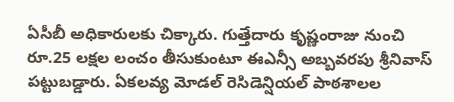ఏసీబీ అధికారులకు చిక్కారు. గుత్తేదారు కృష్ణంరాజు నుంచి రూ.25 లక్షల లంచం తీసుకుంటూ ఈఎన్సీ అబ్బవరపు శ్రీనివాస్‌ పట్టుబడ్డారు. ఏకలవ్య మోడల్‌ రెసిడెన్షియల్‌ పాఠశాలల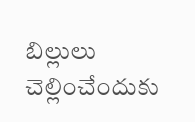బిల్లులు చెల్లించేందుకు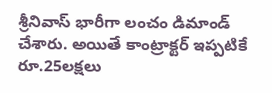శ్రీనివాస్‌ భారీగా లంచం డిమాండ్‌ చేశారు. అయితే కాంట్రాక్టర్ ఇప్పటికే రూ.25లక్షలు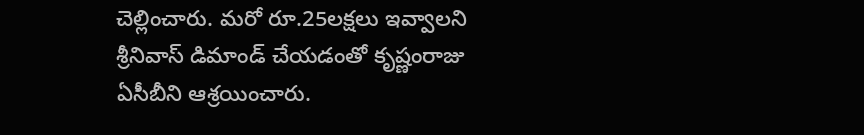చెల్లించారు. మరో రూ.25లక్షలు ఇవ్వాలని శ్రీనివాస్‌ డిమాండ్ చేయడంతో కృష్ణంరాజు ఏసీబీని ఆశ్రయించారు.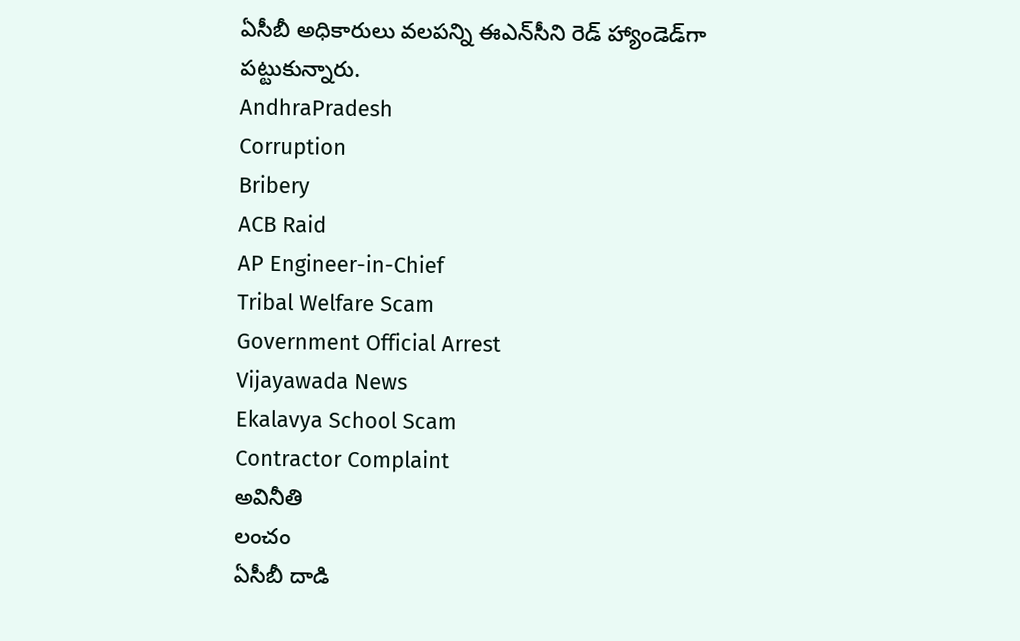ఏసీబీ అధికారులు వలపన్ని ఈఎన్‌సీని రెడ్ హ్యాండెడ్‌గా పట్టుకున్నారు.
AndhraPradesh
Corruption
Bribery
ACB Raid
AP Engineer-in-Chief
Tribal Welfare Scam
Government Official Arrest
Vijayawada News
Ekalavya School Scam
Contractor Complaint
అవినీతి
లంచం
ఏసీబీ దాడి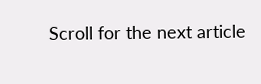Scroll for the next article